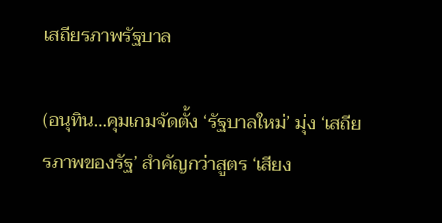เสถียรภาพรัฐบาล

(อนุทิน…คุมเกมจัดตั้ง ‘รัฐบาลใหม่’ มุ่ง ‘เสถียรภาพของรัฐ’ สำคัญกว่าสูตร ‘เสียง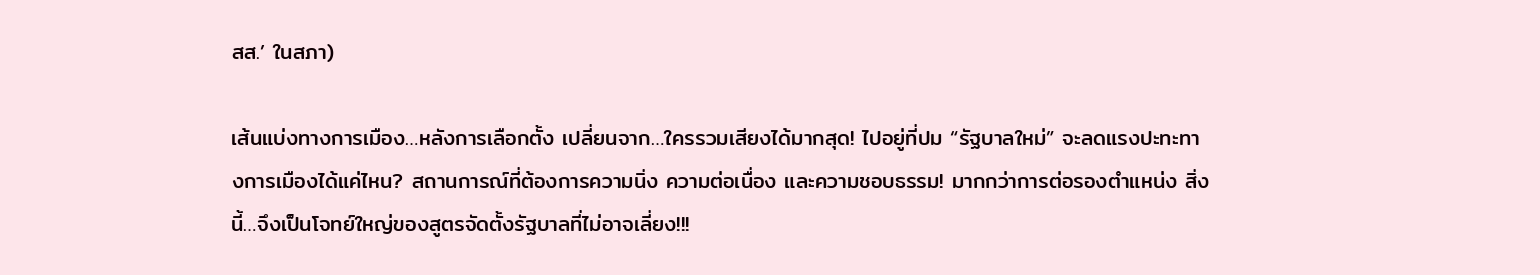สส.’ ในสภา)

เส้นแบ่งทางการเมือง…หลังการเลือกตั้ง เปลี่ยนจาก…ใครรวมเสียงได้มากสุด! ไปอยู่ที่ปม “รัฐบาลใหม่” จะลดแรงปะทะทางการเมืองได้แค่ไหน? สถานการณ์ที่ต้องการความนิ่ง ความต่อเนื่อง และความชอบธรรม! มากกว่าการต่อรองตำแหน่ง สิ่งนี้…จึงเป็นโจทย์ใหญ่ของสูตรจัดตั้งรัฐบาลที่ไม่อาจเลี่ยง!!!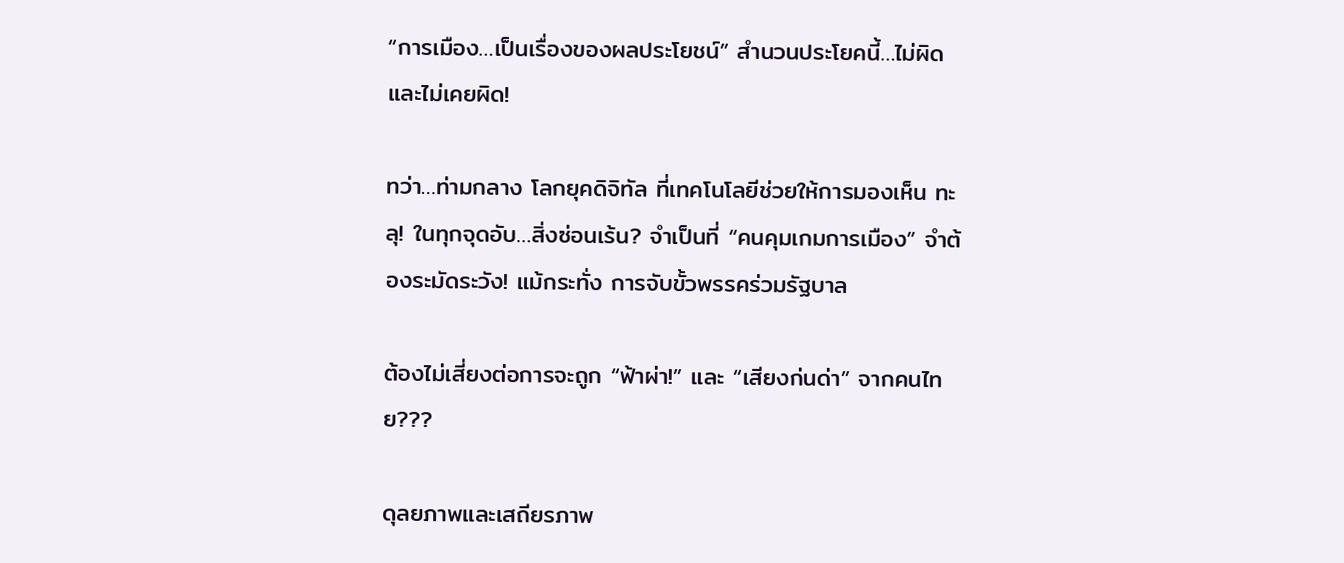“การเมือง…เป็นเรื่องของผลประโยชน์” สำนวนประโยคนี้…ไม่ผิดและไม่เคยผิด!

ทว่า…ท่ามกลาง โลกยุคดิจิทัล ที่เทคโนโลยีช่วยให้การมองเห็น ทะลุ! ในทุกจุดอับ…สิ่งซ่อนเร้น? จำเป็นที่ “คนคุมเกมการเมือง” จำต้องระมัดระวัง! แม้กระทั่ง การจับขั้วพรรคร่วมรัฐบาล

ต้องไม่เสี่ยงต่อการจะถูก “ฟ้าผ่า!” และ “เสียงก่นด่า” จากคนไทย???

ดุลยภาพและเสถียรภาพ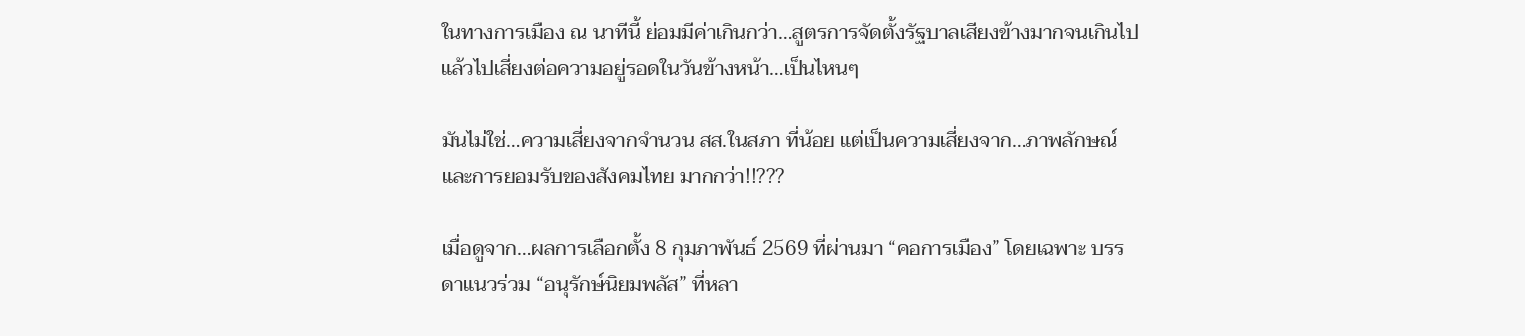ในทางการเมือง ณ นาทีนี้ ย่อมมีค่าเกินกว่า…สูตรการจัดตั้งรัฐบาลเสียงข้างมากจนเกินไป แล้วไปเสี่ยงต่อความอยู่รอดในวันข้างหน้า…เป็นไหนๆ

มันไม่ใช่…ความเสี่ยงจากจำนวน สส.ในสภา ที่น้อย แต่เป็นความเสี่ยงจาก…ภาพลักษณ์ และการยอมรับของสังคมไทย มากกว่า!!???

เมื่อดูจาก…ผลการเลือกตั้ง 8 กุมภาพันธ์ 2569 ที่ผ่านมา “คอการเมือง” โดยเฉพาะ บรรดาแนวร่วม “อนุรักษ์นิยมพลัส” ที่หลา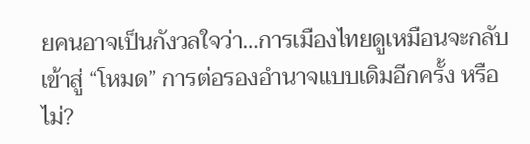ยคนอาจเป็นกังวลใจว่า…การเมืองไทยดูเหมือนจะกลับเข้าสู่ “โหมด” การต่อรองอำนาจแบบเดิมอีกครั้ง หรือไม่?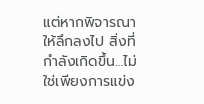แต่หากพิจารณาให้ลึกลงไป สิ่งที่กำลังเกิดขึ้น…ไม่ใช่เพียงการแข่ง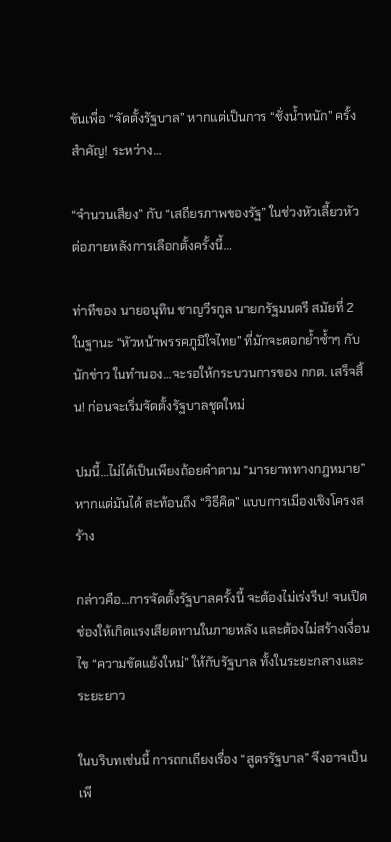ขันเพื่อ “จัดตั้งรัฐบาล” หากแต่เป็นการ “ชั่งน้ำหนัก” ครั้งสำคัญ! ระหว่าง…

“จำนวนเสียง” กับ “เสถียรภาพของรัฐ” ในช่วงหัวเลี้ยวหัวต่อภายหลังการเลือกตั้งครั้งนี้…

ท่าทีของ นายอนุทิน ชาญวีรกูล นายกรัฐมนตรี สมัยที่ 2 ในฐานะ “หัวหน้าพรรคภูมิใจไทย” ที่มักจะตอกย้ำซ้ำๆ กับนักข่าว ในทำนอง…จะรอให้กระบวนการของ กกต. เสร็จสิ้น! ก่อนจะเริ่มจัดตั้งรัฐบาลชุดใหม่

ปมนี้…ไม่ได้เป็นเพียงถ้อยคำตาม “มารยาททางกฎหมาย” หากแต่มันได้ สะท้อนถึง “วิธีคิด” แบบการเมืองเชิงโครงสร้าง

กล่าวคือ…การจัดตั้งรัฐบาลครั้งนี้ จะต้องไม่เร่งรีบ! จนเปิดช่องให้เกิดแรงเสียดทานในภายหลัง และต้องไม่สร้างเงื่อนไข “ความขัดแย้งใหม่” ให้กับรัฐบาล ทั้งในระยะกลางและระยะยาว

ในบริบทเช่นนี้ การถกเถียงเรื่อง “สูตรรัฐบาล” จึงอาจเป็นเพี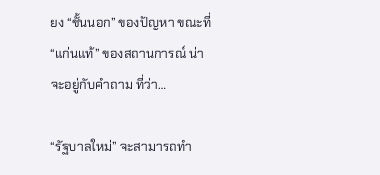ยง “ชั้นนอก” ของปัญหา ขณะที่ “แก่นแท้” ของสถานการณ์ น่าจะอยู่กับคำถาม ที่ว่า…

“รัฐบาลใหม่” จะสามารถทำ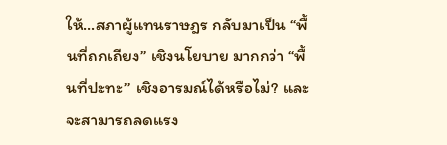ให้…สภาผู้แทนราษฎร กลับมาเป็น “พื้นที่ถกเถียง” เชิงนโยบาย มากกว่า “พื้นที่ปะทะ” เชิงอารมณ์ได้หรือไม่? และจะสามารถลดแรง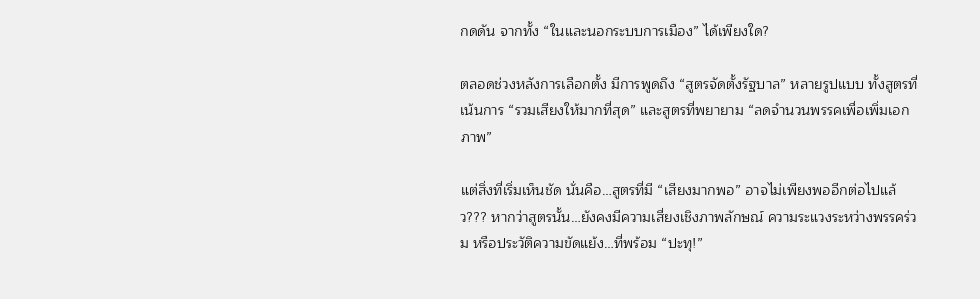กดดัน จากทั้ง “ในและนอกระบบการเมือง” ได้เพียงใด?

ตลอดช่วงหลังการเลือกตั้ง มีการพูดถึง “สูตรจัดตั้งรัฐบาล” หลายรูปแบบ ทั้งสูตรที่เน้นการ “รวมเสียงให้มากที่สุด” และสูตรที่พยายาม “ลดจำนวนพรรคเพื่อเพิ่มเอกภาพ”

แต่สิ่งที่เริ่มเห็นชัด นั่นคือ…สูตรที่มี “เสียงมากพอ” อาจไม่เพียงพออีกต่อไปแล้ว??? หากว่าสูตรนั้น…ยังคงมีความเสี่ยงเชิงภาพลักษณ์ ความระแวงระหว่างพรรคร่วม หรือประวัติความขัดแย้ง…ที่พร้อม “ปะทุ!”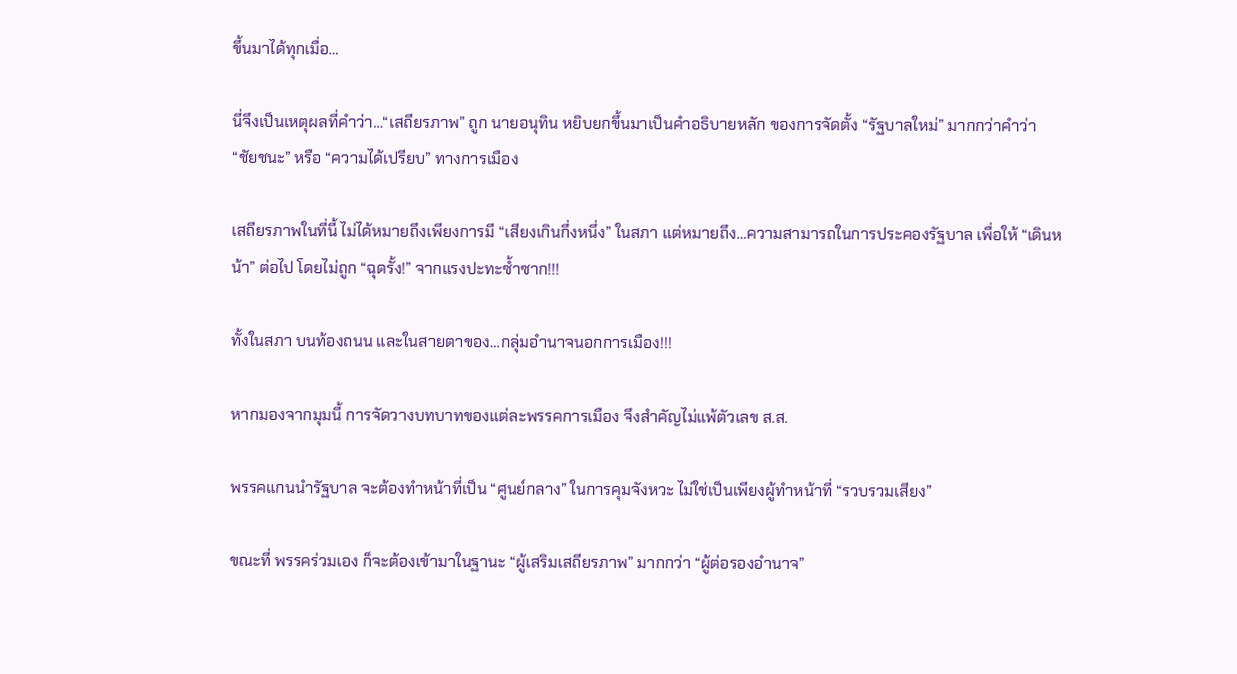ขึ้นมาได้ทุกเมื่อ…

นี่จึงเป็นเหตุผลที่คำว่า…“เสถียรภาพ” ถูก นายอนุทิน หยิบยกขึ้นมาเป็นคำอธิบายหลัก ของการจัดตั้ง “รัฐบาลใหม่” มากกว่าคำว่า “ชัยชนะ” หรือ “ความได้เปรียบ” ทางการเมือง

เสถียรภาพในที่นี้ ไม่ได้หมายถึงเพียงการมี “เสียงเกินกึ่งหนึ่ง” ในสภา แต่หมายถึง…ความสามารถในการประคองรัฐบาล เพื่อให้ “เดินหน้า” ต่อไป โดยไม่ถูก “ฉุดรั้ง!” จากแรงปะทะซ้ำซาก!!!

ทั้งในสภา บนท้องถนน และในสายตาของ…กลุ่มอำนาจนอกการเมือง!!!

หากมองจากมุมนี้ การจัดวางบทบาทของแต่ละพรรคการเมือง จึงสำคัญไม่แพ้ตัวเลข ส.ส.

พรรคแกนนำรัฐบาล จะต้องทำหน้าที่เป็น “ศูนย์กลาง” ในการคุมจังหวะ ไม่ใช่เป็นเพียงผู้ทำหน้าที่ “รวบรวมเสียง”

ขณะที่ พรรคร่วมเอง ก็จะต้องเข้ามาในฐานะ “ผู้เสริมเสถียรภาพ” มากกว่า “ผู้ต่อรองอำนาจ”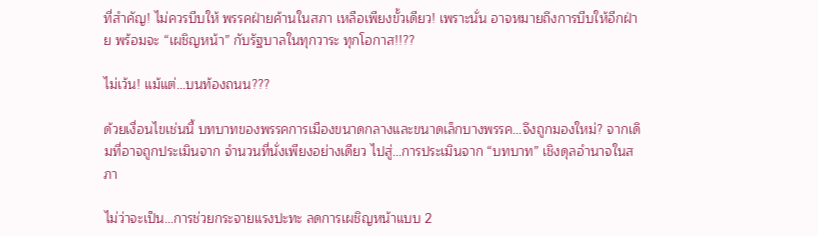ที่สำคัญ! ไม่ควรบีบให้ พรรคฝ่ายค้านในสภา เหลือเพียงขั้วเดียว! เพราะนั่น อาจหมายถึงการบีบให้อีกฝ่าย พร้อมจะ “เผชิญหน้า” กับรัฐบาลในทุกวาระ ทุกโอกาส!!??

ไม่เว้น! แม้แต่…บนท้องถนน???

ด้วยเงื่อนไขเช่นนี้ บทบาทของพรรคการเมืองขนาดกลางและขนาดเล็กบางพรรค…จึงถูกมองใหม่? จากเดิมที่อาจถูกประเมินจาก จำนวนที่นั่งเพียงอย่างเดียว ไปสู่…การประเมินจาก “บทบาท” เชิงดุลอำนาจในสภา

ไม่ว่าจะเป็น…การช่วยกระจายแรงปะทะ ลดการเผชิญหน้าแบบ 2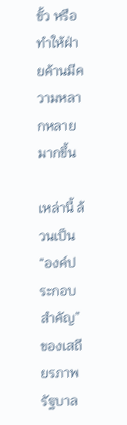ขั้ว หรือทำให้ฝ่ายค้านมีความหลากหลายมากขึ้น

เหล่านี้ ล้วนเป็น “องค์ประกอบสำคัญ” ของเสถียรภาพรัฐบาล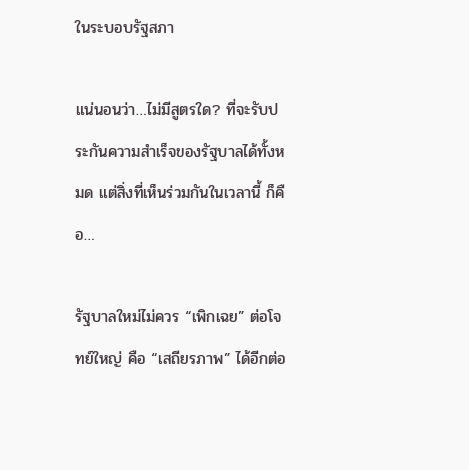ในระบอบรัฐสภา

แน่นอนว่า…ไม่มีสูตรใด? ที่จะรับประกันความสำเร็จของรัฐบาลได้ทั้งหมด แต่สิ่งที่เห็นร่วมกันในเวลานี้ ก็คือ…

รัฐบาลใหม่ไม่ควร “เพิกเฉย” ต่อโจทย์ใหญ่ คือ “เสถียรภาพ” ได้อีกต่อ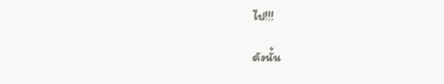ไป!!!

ดังนั้น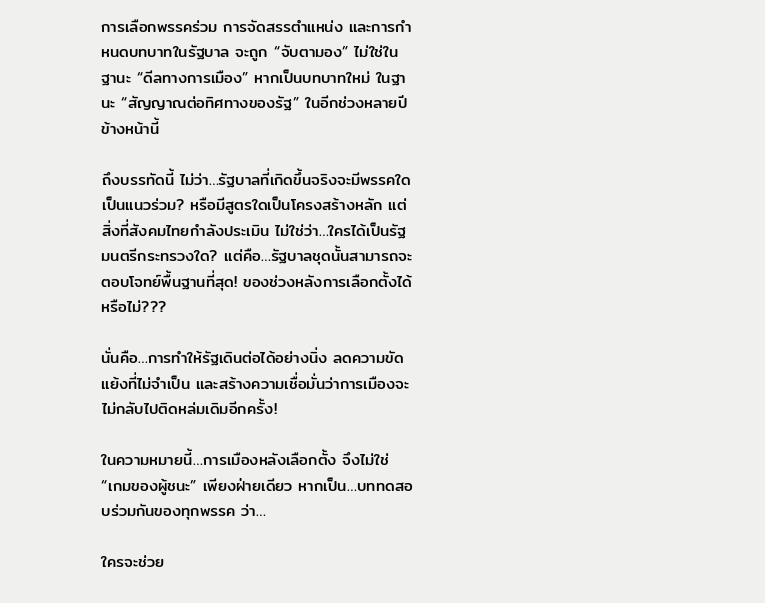การเลือกพรรคร่วม การจัดสรรตำแหน่ง และการกำหนดบทบาทในรัฐบาล จะถูก “จับตามอง” ไม่ใช่ในฐานะ “ดีลทางการเมือง” หากเป็นบทบาทใหม่ ในฐานะ “สัญญาณต่อทิศทางของรัฐ” ในอีกช่วงหลายปีข้างหน้านี้

ถึงบรรทัดนี้ ไม่ว่า…รัฐบาลที่เกิดขึ้นจริงจะมีพรรคใดเป็นแนวร่วม? หรือมีสูตรใดเป็นโครงสร้างหลัก แต่สิ่งที่สังคมไทยกำลังประเมิน ไม่ใช่ว่า…ใครได้เป็นรัฐมนตรีกระทรวงใด? แต่คือ…รัฐบาลชุดนั้นสามารถจะตอบโจทย์พื้นฐานที่สุด! ของช่วงหลังการเลือกตั้งได้หรือไม่???

นั่นคือ…การทำให้รัฐเดินต่อได้อย่างนิ่ง ลดความขัดแย้งที่ไม่จำเป็น และสร้างความเชื่อมั่นว่าการเมืองจะไม่กลับไปติดหล่มเดิมอีกครั้ง!

ในความหมายนี้…การเมืองหลังเลือกตั้ง จึงไม่ใช่ “เกมของผู้ชนะ” เพียงฝ่ายเดียว หากเป็น…บททดสอบร่วมกันของทุกพรรค ว่า…

ใครจะช่วย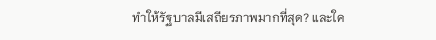ทำให้รัฐบาลมีเสถียรภาพมากที่สุด? และใค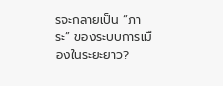รจะกลายเป็น “ภาระ” ของระบบการเมืองในระยะยาว?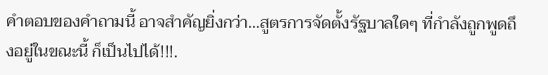คำตอบของคำถามนี้ อาจสำคัญยิ่งกว่า…สูตรการจัดตั้งรัฐบาลใดๆ ที่กำลังถูกพูดถึงอยู่ในขณะนี้ ก็เป็นไปได้!!!.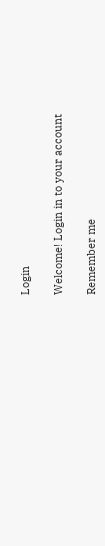Login

Welcome! Login in to your account

Remember me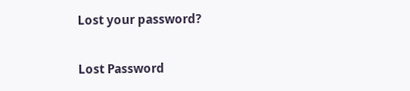Lost your password?

Lost Password